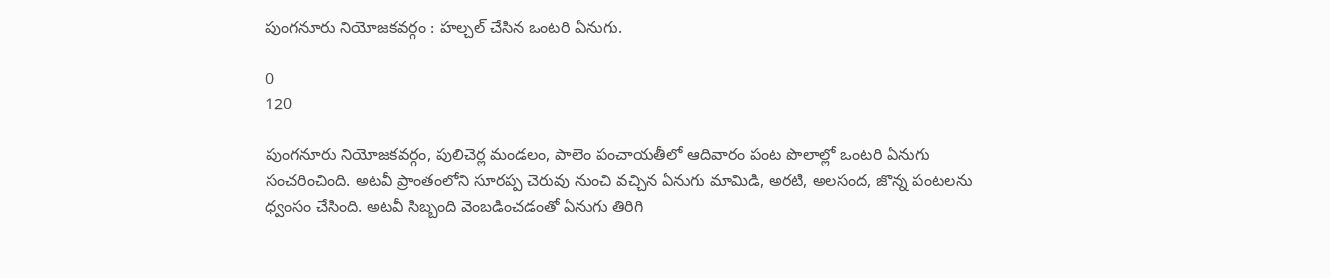పుంగనూరు నియోజకవర్గం : హల్చల్ చేసిన ఒంటరి ఏనుగు.

0
120

పుంగనూరు నియోజకవర్గం, పులిచెర్ల మండలం, పాలెం పంచాయతీలో ఆదివారం పంట పొలాల్లో ఒంటరి ఏనుగు సంచరించింది. అటవీ ప్రాంతంలోని సూరప్ప చెరువు నుంచి వచ్చిన ఏనుగు మామిడి, అరటి, అలసంద, జొన్న పంటలను ధ్వంసం చేసింది. అటవీ సిబ్బంది వెంబడించడంతో ఏనుగు తిరిగి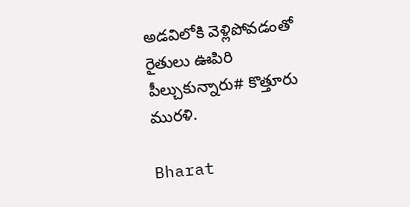అడవిలోకి వెళ్లిపోవడంతో రైతులు ఊపిరి పీల్చుకున్నారు# కొత్తూరు మురళి.

Bharat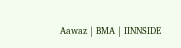Aawaz | BMA | IINNSIDE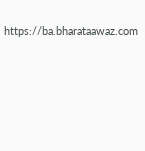https://ba.bharataawaz.com